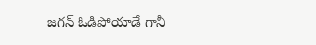జగన్ ఓడిపోయాడే గానీ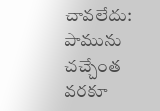చావలేదు: పామును చచ్చేంత వరకూ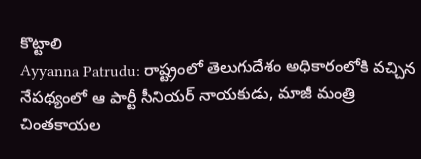కొట్టాలి
Ayyanna Patrudu: రాష్ట్రంలో తెలుగుదేశం అధికారంలోకి వచ్చిన నేపథ్యంలో ఆ పార్టీ సీనియర్ నాయకుడు, మాజీ మంత్రి చింతకాయల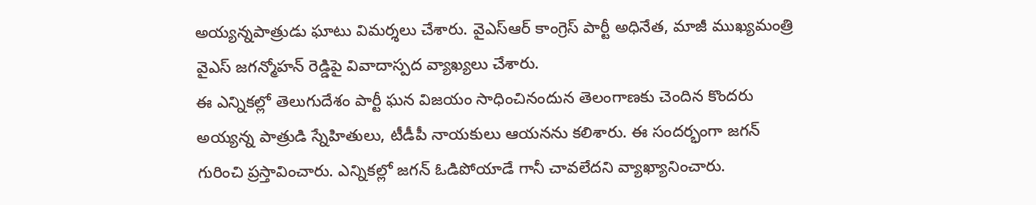అయ్యన్నపాత్రుడు ఘాటు విమర్శలు చేశారు. వైఎస్ఆర్ కాంగ్రెస్ పార్టీ అధినేత, మాజీ ముఖ్యమంత్రి వైఎస్ జగన్మోహన్ రెడ్డిపై వివాదాస్పద వ్యాఖ్యలు చేశారు.
ఈ ఎన్నికల్లో తెలుగుదేశం పార్టీ ఘన విజయం సాధించినందున తెలంగాణకు చెందిన కొందరు అయ్యన్న పాత్రుడి స్నేహితులు, టీడీపీ నాయకులు ఆయనను కలిశారు. ఈ సందర్భంగా జగన్ గురించి ప్రస్తావించారు. ఎన్నికల్లో జగన్ ఓడిపోయాడే గానీ చావలేదని వ్యాఖ్యానించారు.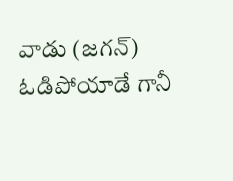వాడు (జగన్) ఓడిపోయాడే గానీ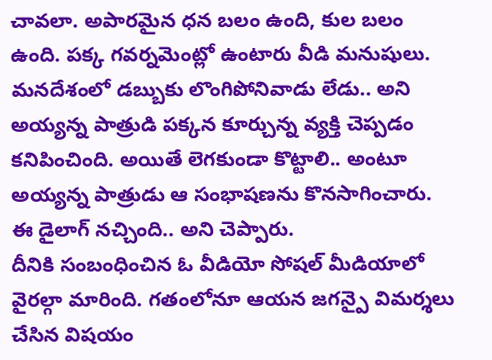చావలా. అపారమైన ధన బలం ఉంది, కుల బలం ఉంది. పక్క గవర్నమెంట్లో ఉంటారు వీడి మనుషులు. మనదేశంలో డబ్బుకు లొంగిపోనివాడు లేడు.. అని అయ్యన్న పాత్రుడి పక్కన కూర్చున్న వ్యక్తి చెప్పడం కనిపించింది. అయితే లెగకుండా కొట్టాలి.. అంటూ అయ్యన్న పాత్రుడు ఆ సంభాషణను కొనసాగించారు. ఈ డైలాగ్ నచ్చింది.. అని చెప్పారు.
దీనికి సంబంధించిన ఓ వీడియో సోషల్ మీడియాలో వైరల్గా మారింది. గతంలోనూ ఆయన జగన్పై విమర్శలు చేసిన విషయం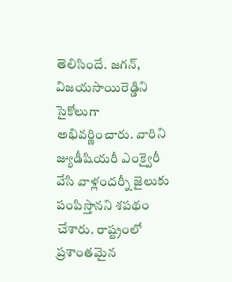తెలిసిందే. జగన్, విజయసాయిరెడ్డిని సైకోలుగా అభివర్ణించారు. వారిని జ్యుడీషియరీ ఎంక్వైరీ వేసి వాళ్లందర్నీ జైలుకు పంపిస్తానని శపథం చేశారు. రాష్ట్రంలో ప్రశాంతమైన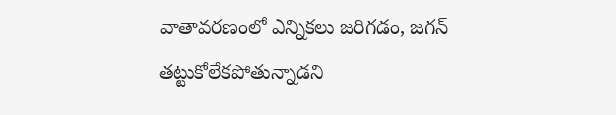వాతావరణంలో ఎన్నికలు జరిగడం, జగన్ తట్టుకోలేకపోతున్నాడని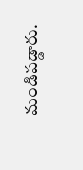మండిపడ్డారు.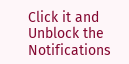Click it and Unblock the Notifications